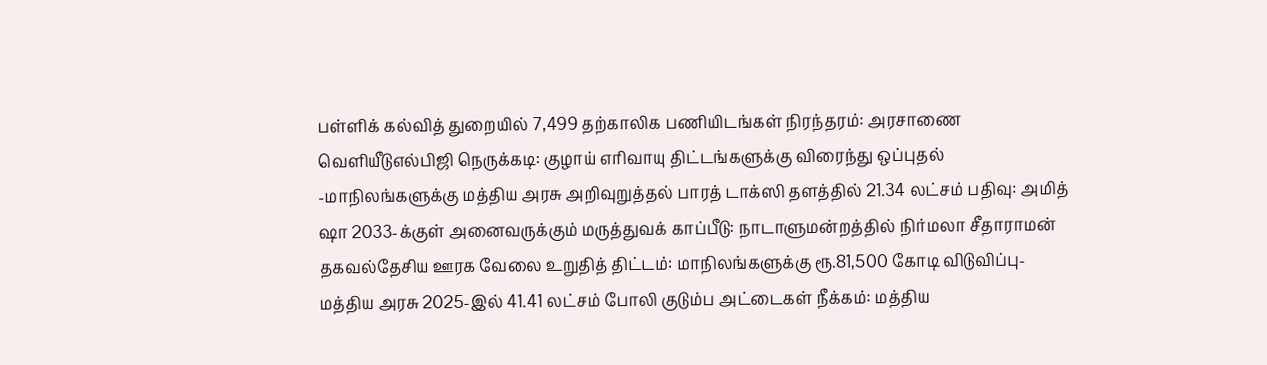பள்ளிக் கல்வித் துறையில் 7,499 தற்காலிக பணியிடங்கள் நிரந்தரம்: அரசாணை வெளியீடுஎல்பிஜி நெருக்கடி: குழாய் எரிவாயு திட்டங்களுக்கு விரைந்து ஒப்புதல் -மாநிலங்களுக்கு மத்திய அரசு அறிவுறுத்தல் பாரத் டாக்ஸி தளத்தில் 21.34 லட்சம் பதிவு: அமித் ஷா 2033-க்குள் அனைவருக்கும் மருத்துவக் காப்பீடு: நாடாளுமன்றத்தில் நிர்மலா சீதாராமன் தகவல்தேசிய ஊரக வேலை உறுதித் திட்டம்: மாநிலங்களுக்கு ரூ.81,500 கோடி விடுவிப்பு- மத்திய அரசு 2025-இல் 41.41 லட்சம் போலி குடும்ப அட்டைகள் நீக்கம்: மத்திய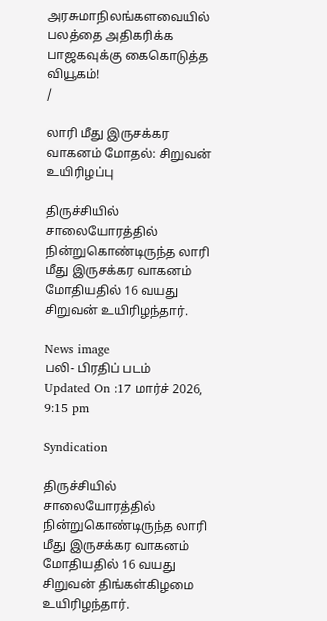அரசுமாநிலங்களவையில் பலத்தை அதிகரிக்க பாஜகவுக்கு கைகொடுத்த வியூகம்!
/

லாரி மீது இருசக்கர வாகனம் மோதல்: சிறுவன் உயிரிழப்பு

திருச்சியில் சாலையோரத்தில் நின்றுகொண்டிருந்த லாரி மீது இருசக்கர வாகனம் மோதியதில் 16 வயது சிறுவன் உயிரிழந்தார்.

News image
பலி- பிரதிப் படம்
Updated On :17 மார்ச் 2026, 9:15 pm

Syndication

திருச்சியில் சாலையோரத்தில் நின்றுகொண்டிருந்த லாரி மீது இருசக்கர வாகனம் மோதியதில் 16 வயது சிறுவன் திங்கள்கிழமை உயிரிழந்தார்.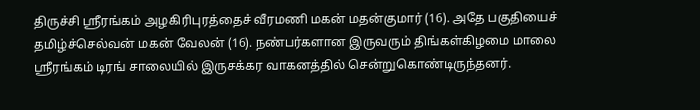திருச்சி ஸ்ரீரங்கம் அழகிரிபுரத்தைச் வீரமணி மகன் மதன்குமார் (16). அதே பகுதியைச் தமிழ்ச்செல்வன் மகன் வேலன் (16). நண்பர்களான இருவரும் திங்கள்கிழமை மாலை ஸ்ரீரங்கம் டிரங் சாலையில் இருசக்கர வாகனத்தில் சென்றுகொண்டிருந்தனர்.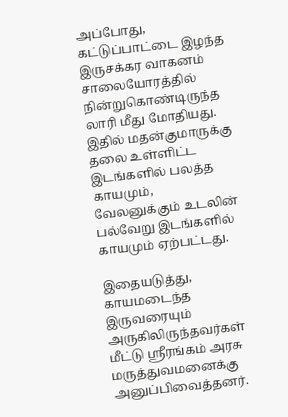அப்போது, கட்டுப்பாட்டை இழந்த இருசக்கர வாகனம் சாலையோரத்தில் நின்றுகொண்டிருந்த லாரி மீது மோதியது. இதில் மதன்குமாருக்கு தலை உள்ளிட்ட இடங்களில் பலத்த காயமும், வேலனுக்கும் உடலின் பல்வேறு இடங்களில் காயமும் ஏற்பட்டது.

இதையடுத்து, காயமடைந்த இருவரையும் அருகிலிருந்தவர்கள் மீட்டு ஸ்ரீரங்கம் அரசு மருத்துவமனைக்கு அனுப்பிவைத்தனர்.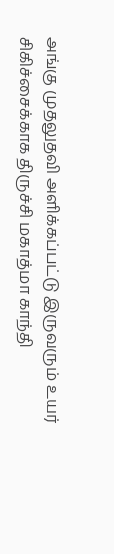அங்கு முதலுதவி அளிக்கப்பட்டு இருவரும் உயர் சிகிச்சைக்காக திருச்சி மகாத்மா காந்தி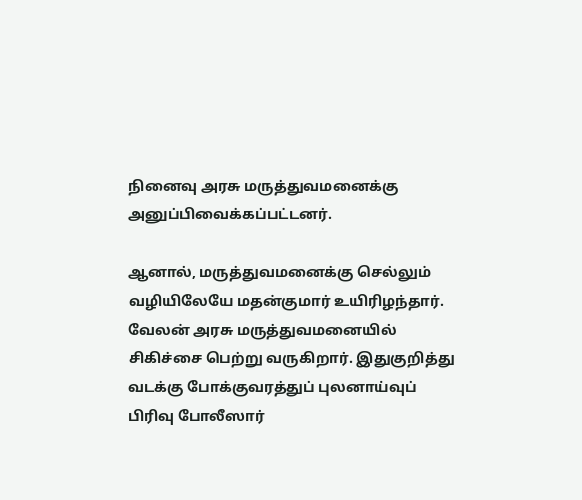நினைவு அரசு மருத்துவமனைக்கு அனுப்பிவைக்கப்பட்டனர்.

ஆனால், மருத்துவமனைக்கு செல்லும் வழியிலேயே மதன்குமார் உயிரிழந்தார். வேலன் அரசு மருத்துவமனையில் சிகிச்சை பெற்று வருகிறார். இதுகுறித்து வடக்கு போக்குவரத்துப் புலனாய்வுப் பிரிவு போலீஸார்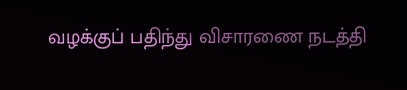வழக்குப் பதிந்து விசாரணை நடத்தி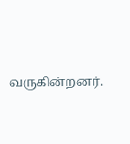வருகின்றனர்.